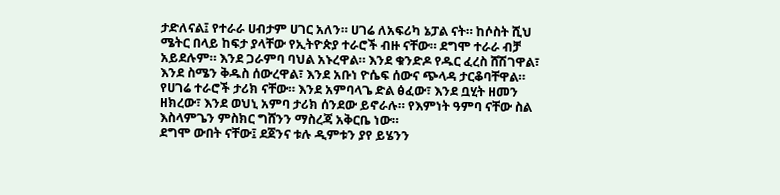ታድለናል፤ የተራራ ሀብታም ሀገር አለን። ሀገሬ ለአፍሪካ ኔፓል ናት። ከሶስት ሺህ ሜትር በላይ ከፍታ ያላቸው የኢትዮጵያ ተራሮች ብዙ ናቸው። ደግሞ ተራራ ብቻ አይደሉም። እንደ ጋራምባ ባህል አኑረዋል። እንደ ቁንድዶ የዱር ፈረስ ሸሽገዋል፣ እንደ ስሜን ቅዱስ ሰውረዋል፣ እንደ አቡነ ዮሴፍ ሰውና ጭላዳ ታርቆባቸዋል።
የሀገሬ ተራሮች ታሪክ ናቸው። እንደ አምባላጌ ድል ፅፈው፣ እንደ ቧሂት ዘመን ዘክረው፣ እንደ ወህኒ አምባ ታሪክ ሰንደው ይኖራሉ። የእምነት ዓምባ ናቸው ስል እስላምጌን ምስክር ግሸንን ማስረጃ አቅርቤ ነው።
ደግሞ ውበት ናቸው፤ ደጀንና ቱሉ ዲምቱን ያየ ይሄንን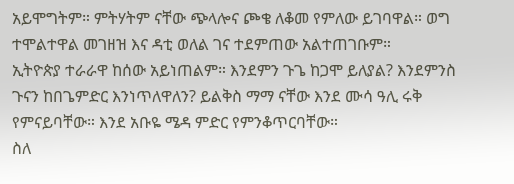አይሞግትም። ምትሃትም ናቸው ጭላሎና ጮቄ ለቆመ የምለው ይገባዋል። ወግ ተሞልተዋል መገዘዝ እና ዳቲ ወለል ገና ተደምጠው አልተጠገቡም።
ኢትዮጵያ ተራራዋ ከሰው አይነጠልም። እንደምን ጉጌ ከጋሞ ይለያል? እንደምንስ ጉናን ከበጌምድር እንነጥለዋለን? ይልቅስ ማማ ናቸው እንደ ሙሳ ዓሊ ሩቅ የምናይባቸው። እንደ አቡዬ ሜዳ ምድር የምንቆጥርባቸው።
ስለ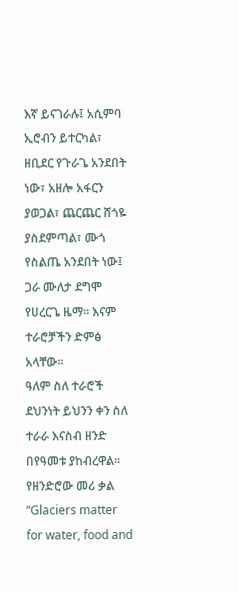እኛ ይናገራሉ፤ አሲምባ ኢሮብን ይተርካል፣ ዘቢደር የጉራጌ አንደበት ነው፣ አዘሎ አፋርን ያወጋል፣ ጨርጨር ሸጎዬ ያስደምጣል፣ ሙጎ የስልጤ አንደበት ነው፤ ጋራ ሙለታ ደግሞ የሀረርጌ ዜማ። እናም ተራሮቻችን ድምፅ አላቸው።
ዓለም ስለ ተራሮች ደህንነት ይህንን ቀን ስለ ተራራ እናስብ ዘንድ በየዓመቱ ያከብረዋል። የዘንድሮው መሪ ቃል “Glaciers matter for water, food and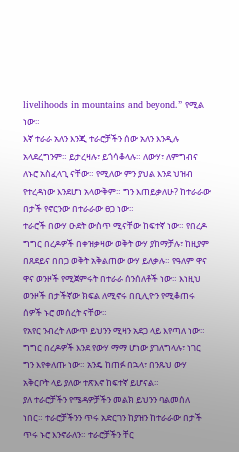livelihoods in mountains and beyond.” የሚል ነው።
እኛ ተራራ አለን እንጂ ተራሮቻችን ሰው አለን እንዲሉ አላደረግንም። ይታረዛሉ፣ ይጎሳቆላሉ። ለውሃ፣ ለምግብና ለኑሮ አስፈላጊ ናቸው። የሚለው ምን ያህል እንደ ህዝብ የተረዳነው እንደሆነ አላውቅም። ግን እጠይቃለሁ? ከተራራው በታች የኖርንው በተራራው ፀጋ ነው።
ተራሮች በውሃ ዑደት ውስጥ ሚናቸው ከፍተኛ ነው። የበረዶ ግግር በረዶዎች በቀዝቃዛው ወቅት ውሃ ያከማቻሉ፣ ከዚያም በጸደይና በበጋ ወቅት አቅልጠው ውሃ ይለቃሉ። የዓለም ዋና ዋና ወንዞች የሚጀምሩት በተራራ ሰንሰለቶች ነው። እነዚህ ወንዞች በታችኛው ክፍል ለሚኖሩ በቢሊዮን የሚቆጠሩ ሰዎች ኑሮ መሰረት ናቸው።
የአየር ንብረት ለውጥ ይህንን ሚዛን አደጋ ላይ እየጣለ ነው። ግግር በረዶዎች እንደ የውሃ ማማ ሆነው ያገለግላሉ፣ ነገር ግን እየቀለጡ ነው። አንዴ ከጠፉ በኋላ፣ በንጹህ ውሃ አቅርቦት ላይ ያለው ተጽእኖ ከፍተኛ ይሆናል።
ያለ ተራሮቻችን የሜዳዎቻችን መልክ ይህንን ባልመሰለ ነበር። ተራሮቻችንን ጥሩ አድርገን ከያዝን ከተራራው በታች ጥሩ ኑሮ እንኖራለን። ተራሮቻችን ቸር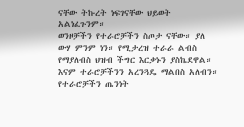ናቸው ትኩረት ነፍገናቸው ህይወት አልነፈጉንም።
ወንዞቻችን የተራሮቻችን ስጦታ ናቸው። ያለ ውሃ ምንም ነን። የሚታረዝ ተራራ ልብስ የማያለብስ ህዝብ ችግር እርቃኑን ያስኬደዋል። እናም ተራሮቻችንን አረንጓዴ ማልበስ አለብን። የተራሮቻችን ጤንነት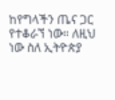ከየግላችን ጤና ጋር የተቆራኘ ነው። ለዚህ ነው ስለ ኢትዮጵያ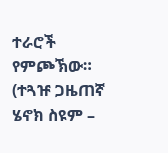ተራሮች የምጮኽው።
(ተጓዡ ጋዜጠኛ ሄኖክ ስዩም –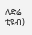ለድሬ ቲዩብ)